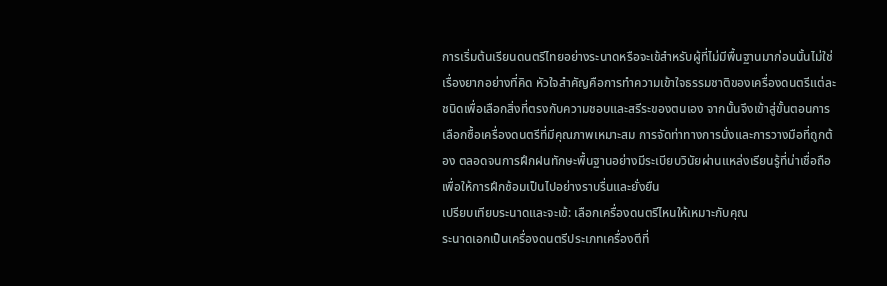การเริ่มต้นเรียนดนตรีไทยอย่างระนาดหรือจะเข้สำหรับผู้ที่ไม่มีพื้นฐานมาก่อนนั้นไม่ใช่เรื่องยากอย่างที่คิด หัวใจสำคัญคือการทำความเข้าใจธรรมชาติของเครื่องดนตรีแต่ละชนิดเพื่อเลือกสิ่งที่ตรงกับความชอบและสรีระของตนเอง จากนั้นจึงเข้าสู่ขั้นตอนการเลือกซื้อเครื่องดนตรีที่มีคุณภาพเหมาะสม การจัดท่าทางการนั่งและการวางมือที่ถูกต้อง ตลอดจนการฝึกฝนทักษะพื้นฐานอย่างมีระเบียบวินัยผ่านแหล่งเรียนรู้ที่น่าเชื่อถือ เพื่อให้การฝึกซ้อมเป็นไปอย่างราบรื่นและยั่งยืน
เปรียบเทียบระนาดและจะเข้: เลือกเครื่องดนตรีไหนให้เหมาะกับคุณ
ระนาดเอกเป็นเครื่องดนตรีประเภทเครื่องตีที่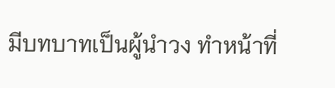มีบทบาทเป็นผู้นำวง ทำหน้าที่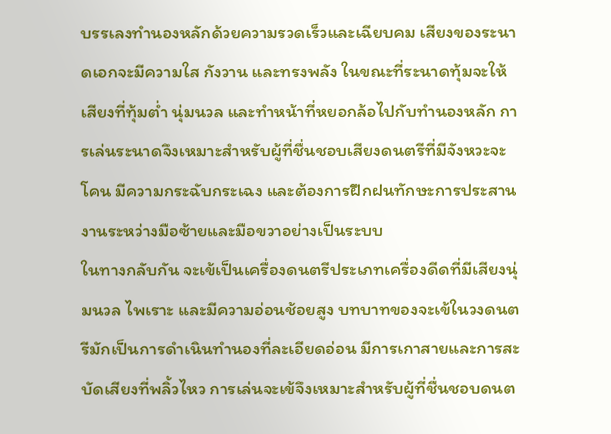บรรเลงทำนองหลักด้วยความรวดเร็วและเฉียบคม เสียงของระนาดเอกจะมีความใส กังวาน และทรงพลัง ในขณะที่ระนาดทุ้มจะให้เสียงที่ทุ้มต่ำ นุ่มนวล และทำหน้าที่หยอกล้อไปกับทำนองหลัก การเล่นระนาดจึงเหมาะสำหรับผู้ที่ชื่นชอบเสียงดนตรีที่มีจังหวะจะโคน มีความกระฉับกระเฉง และต้องการฝึกฝนทักษะการประสานงานระหว่างมือซ้ายและมือขวาอย่างเป็นระบบ
ในทางกลับกัน จะเข้เป็นเครื่องดนตรีประเภทเครื่องดีดที่มีเสียงนุ่มนวล ไพเราะ และมีความอ่อนช้อยสูง บทบาทของจะเข้ในวงดนตรีมักเป็นการดำเนินทำนองที่ละเอียดอ่อน มีการเกาสายและการสะบัดเสียงที่พลิ้วไหว การเล่นจะเข้จึงเหมาะสำหรับผู้ที่ชื่นชอบดนต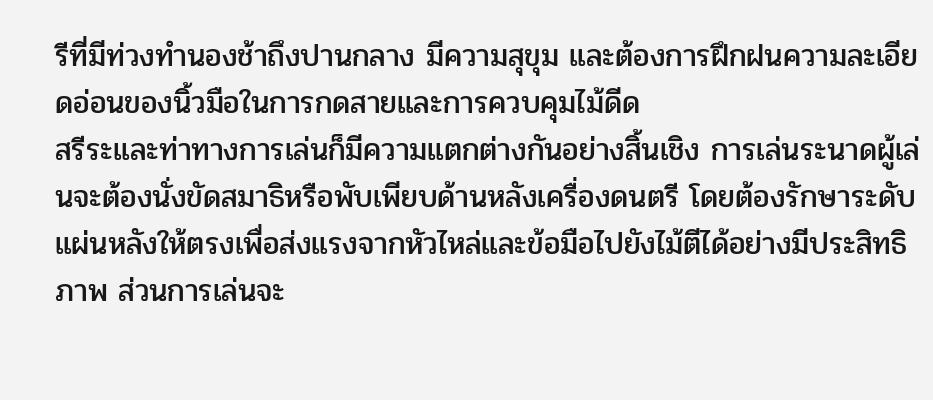รีที่มีท่วงทำนองช้าถึงปานกลาง มีความสุขุม และต้องการฝึกฝนความละเอียดอ่อนของนิ้วมือในการกดสายและการควบคุมไม้ดีด
สรีระและท่าทางการเล่นก็มีความแตกต่างกันอย่างสิ้นเชิง การเล่นระนาดผู้เล่นจะต้องนั่งขัดสมาธิหรือพับเพียบด้านหลังเครื่องดนตรี โดยต้องรักษาระดับแผ่นหลังให้ตรงเพื่อส่งแรงจากหัวไหล่และข้อมือไปยังไม้ตีได้อย่างมีประสิทธิภาพ ส่วนการเล่นจะ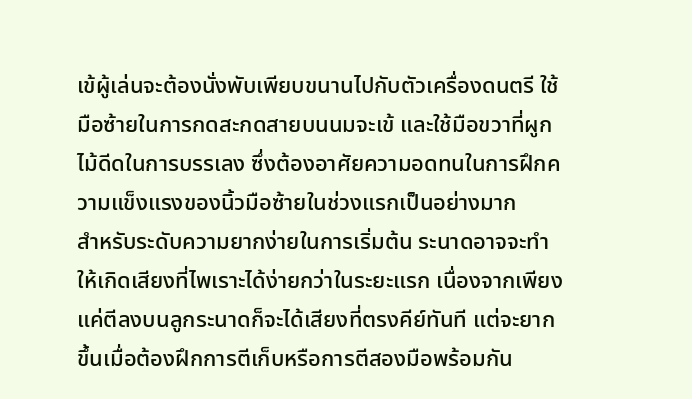เข้ผู้เล่นจะต้องนั่งพับเพียบขนานไปกับตัวเครื่องดนตรี ใช้มือซ้ายในการกดสะกดสายบนนมจะเข้ และใช้มือขวาที่ผูกไม้ดีดในการบรรเลง ซึ่งต้องอาศัยความอดทนในการฝึกความแข็งแรงของนิ้วมือซ้ายในช่วงแรกเป็นอย่างมาก
สำหรับระดับความยากง่ายในการเริ่มต้น ระนาดอาจจะทำให้เกิดเสียงที่ไพเราะได้ง่ายกว่าในระยะแรก เนื่องจากเพียงแค่ตีลงบนลูกระนาดก็จะได้เสียงที่ตรงคีย์ทันที แต่จะยากขึ้นเมื่อต้องฝึกการตีเก็บหรือการตีสองมือพร้อมกัน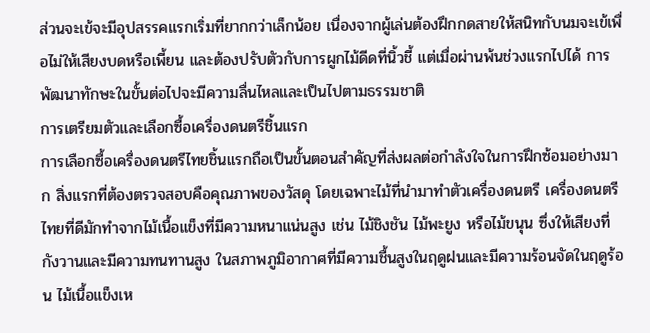ส่วนจะเข้จะมีอุปสรรคแรกเริ่มที่ยากกว่าเล็กน้อย เนื่องจากผู้เล่นต้องฝึกกดสายให้สนิทกับนมจะเข้เพื่อไม่ให้เสียงบดหรือเพี้ยน และต้องปรับตัวกับการผูกไม้ดีดที่นิ้วชี้ แต่เมื่อผ่านพ้นช่วงแรกไปได้ การพัฒนาทักษะในขั้นต่อไปจะมีความลื่นไหลและเป็นไปตามธรรมชาติ
การเตรียมตัวและเลือกซื้อเครื่องดนตรีชิ้นแรก
การเลือกซื้อเครื่องดนตรีไทยชิ้นแรกถือเป็นขั้นตอนสำคัญที่ส่งผลต่อกำลังใจในการฝึกซ้อมอย่างมาก สิ่งแรกที่ต้องตรวจสอบคือคุณภาพของวัสดุ โดยเฉพาะไม้ที่นำมาทำตัวเครื่องดนตรี เครื่องดนตรีไทยที่ดีมักทำจากไม้เนื้อแข็งที่มีความหนาแน่นสูง เช่น ไม้ชิงชัน ไม้พะยูง หรือไม้ขนุน ซึ่งให้เสียงที่กังวานและมีความทนทานสูง ในสภาพภูมิอากาศที่มีความชื้นสูงในฤดูฝนและมีความร้อนจัดในฤดูร้อน ไม้เนื้อแข็งเห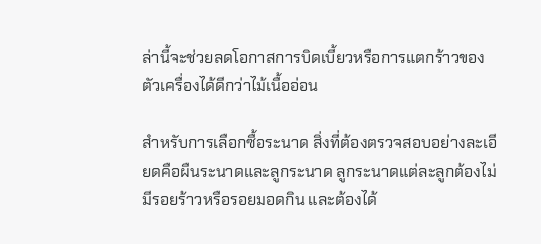ล่านี้จะช่วยลดโอกาสการบิดเบี้ยวหรือการแตกร้าวของตัวเครื่องได้ดีกว่าไม้เนื้ออ่อน

สำหรับการเลือกซื้อระนาด สิ่งที่ต้องตรวจสอบอย่างละเอียดคือผืนระนาดและลูกระนาด ลูกระนาดแต่ละลูกต้องไม่มีรอยร้าวหรือรอยมอดกิน และต้องได้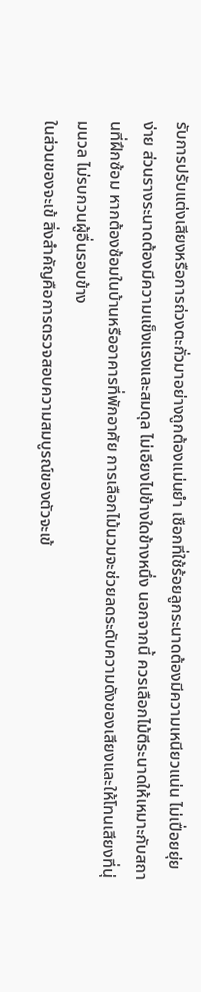รับการปรับแต่งเสียงหรือการถ่วงตะกั่วมาอย่างถูกต้องแม่นยำ เชือกที่ใช้ร้อยลูกระนาดต้องมีความเหนียวแน่น ไม่เปื่อยยุ่ยง่าย ส่วนรางระนาดต้องมีความแข็งแรงและสมดุล ไม่เอียงไปข้างใดข้างหนึ่ง นอกจากนี้ ควรเลือกไม้ตีระนาดให้เหมาะกับสถานที่ฝึกซ้อม หากต้องซ้อมในบ้านหรืออาคารที่พักอาศัย การเลือกไม้นวมจะช่วยลดระดับความดังของเสียงและให้โทนเสียงที่นุ่มนวล ไม่รบกวนผู้อื่นรอบข้าง
ในส่วนของจะเข้ สิ่งสำคัญคือการตรวจสอบความสมบูรณ์ของตัวจะเข้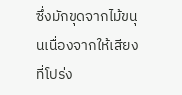ซึ่งมักขุดจากไม้ขนุนเนื่องจากให้เสียงที่โปร่ง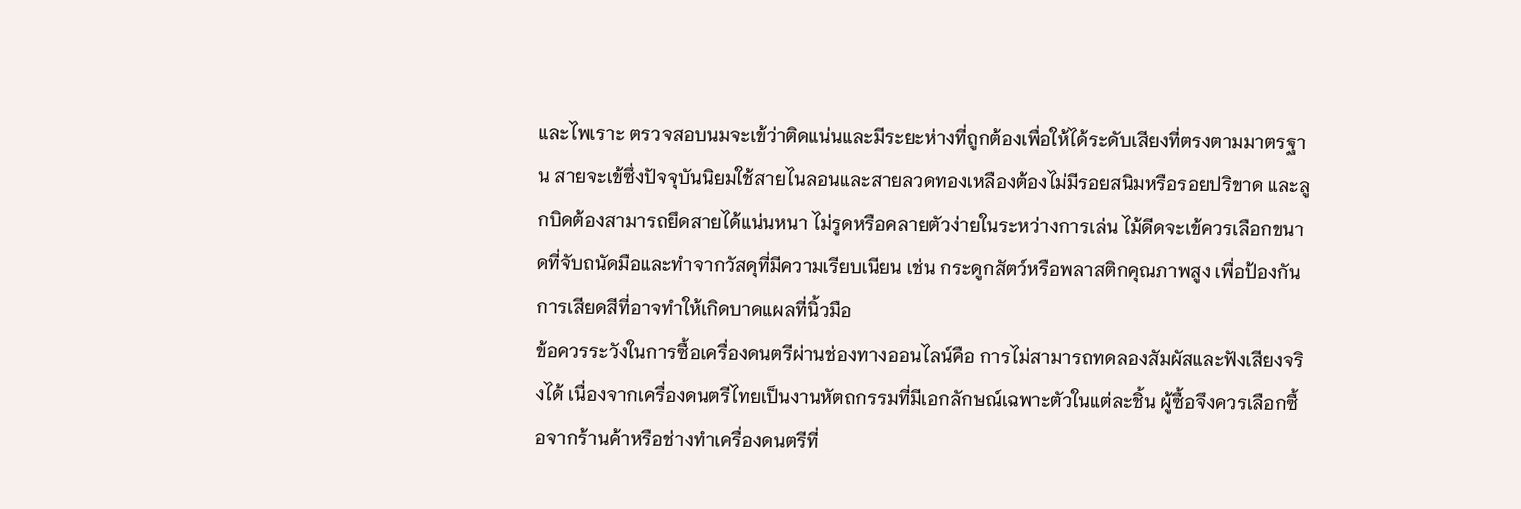และไพเราะ ตรวจสอบนมจะเข้ว่าติดแน่นและมีระยะห่างที่ถูกต้องเพื่อให้ได้ระดับเสียงที่ตรงตามมาตรฐาน สายจะเข้ซึ่งปัจจุบันนิยมใช้สายไนลอนและสายลวดทองเหลืองต้องไม่มีรอยสนิมหรือรอยปริขาด และลูกบิดต้องสามารถยึดสายได้แน่นหนา ไม่รูดหรือคลายตัวง่ายในระหว่างการเล่น ไม้ดีดจะเข้ควรเลือกขนาดที่จับถนัดมือและทำจากวัสดุที่มีความเรียบเนียน เช่น กระดูกสัตว์หรือพลาสติกคุณภาพสูง เพื่อป้องกันการเสียดสีที่อาจทำให้เกิดบาดแผลที่นิ้วมือ
ข้อควรระวังในการซื้อเครื่องดนตรีผ่านช่องทางออนไลน์คือ การไม่สามารถทดลองสัมผัสและฟังเสียงจริงได้ เนื่องจากเครื่องดนตรีไทยเป็นงานหัตถกรรมที่มีเอกลักษณ์เฉพาะตัวในแต่ละชิ้น ผู้ซื้อจึงควรเลือกซื้อจากร้านค้าหรือช่างทำเครื่องดนตรีที่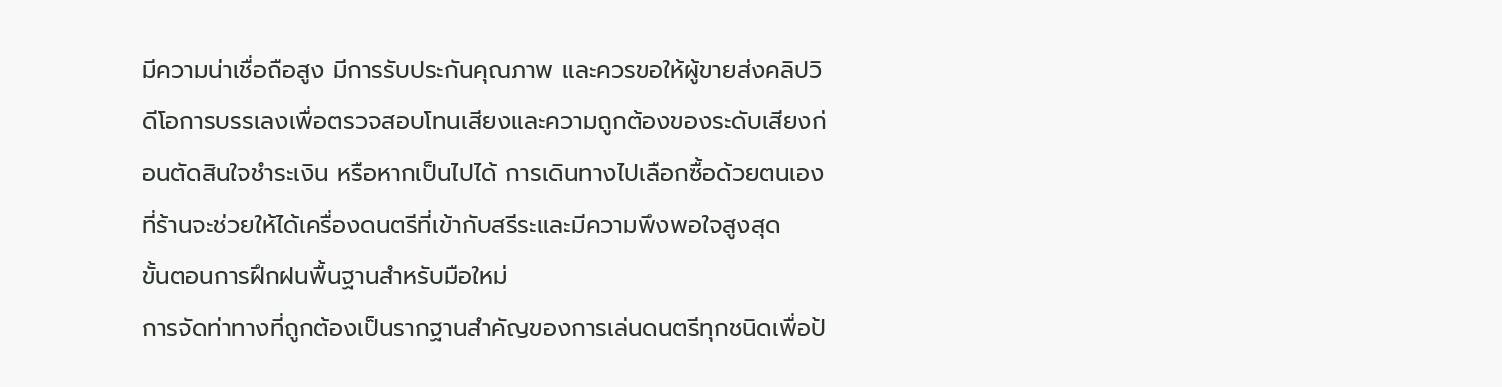มีความน่าเชื่อถือสูง มีการรับประกันคุณภาพ และควรขอให้ผู้ขายส่งคลิปวิดีโอการบรรเลงเพื่อตรวจสอบโทนเสียงและความถูกต้องของระดับเสียงก่อนตัดสินใจชำระเงิน หรือหากเป็นไปได้ การเดินทางไปเลือกซื้อด้วยตนเองที่ร้านจะช่วยให้ได้เครื่องดนตรีที่เข้ากับสรีระและมีความพึงพอใจสูงสุด
ขั้นตอนการฝึกฝนพื้นฐานสำหรับมือใหม่
การจัดท่าทางที่ถูกต้องเป็นรากฐานสำคัญของการเล่นดนตรีทุกชนิดเพื่อป้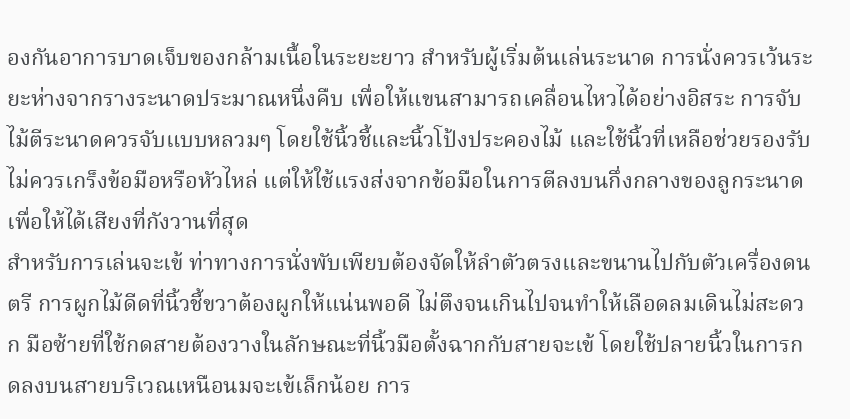องกันอาการบาดเจ็บของกล้ามเนื้อในระยะยาว สำหรับผู้เริ่มต้นเล่นระนาด การนั่งควรเว้นระยะห่างจากรางระนาดประมาณหนึ่งคืบ เพื่อให้แขนสามารถเคลื่อนไหวได้อย่างอิสระ การจับไม้ตีระนาดควรจับแบบหลวมๆ โดยใช้นิ้วชี้และนิ้วโป้งประคองไม้ และใช้นิ้วที่เหลือช่วยรองรับ ไม่ควรเกร็งข้อมือหรือหัวไหล่ แต่ให้ใช้แรงส่งจากข้อมือในการตีลงบนกึ่งกลางของลูกระนาดเพื่อให้ได้เสียงที่กังวานที่สุด
สำหรับการเล่นจะเข้ ท่าทางการนั่งพับเพียบต้องจัดให้ลำตัวตรงและขนานไปกับตัวเครื่องดนตรี การผูกไม้ดีดที่นิ้วชี้ขวาต้องผูกให้แน่นพอดี ไม่ตึงจนเกินไปจนทำให้เลือดลมเดินไม่สะดวก มือซ้ายที่ใช้กดสายต้องวางในลักษณะที่นิ้วมือตั้งฉากกับสายจะเข้ โดยใช้ปลายนิ้วในการกดลงบนสายบริเวณเหนือนมจะเข้เล็กน้อย การ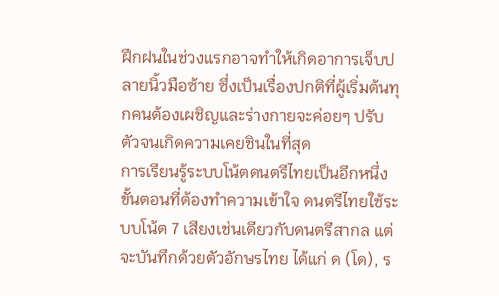ฝึกฝนในช่วงแรกอาจทำให้เกิดอาการเจ็บปลายนิ้วมือซ้าย ซึ่งเป็นเรื่องปกติที่ผู้เริ่มต้นทุกคนต้องเผชิญและร่างกายจะค่อยๆ ปรับตัวจนเกิดความเคยชินในที่สุด
การเรียนรู้ระบบโน้ตดนตรีไทยเป็นอีกหนึ่งขั้นตอนที่ต้องทำความเข้าใจ ดนตรีไทยใช้ระบบโน้ต 7 เสียงเช่นเดียวกับดนตรีสากล แต่จะบันทึกด้วยตัวอักษรไทย ได้แก่ ด (โด), ร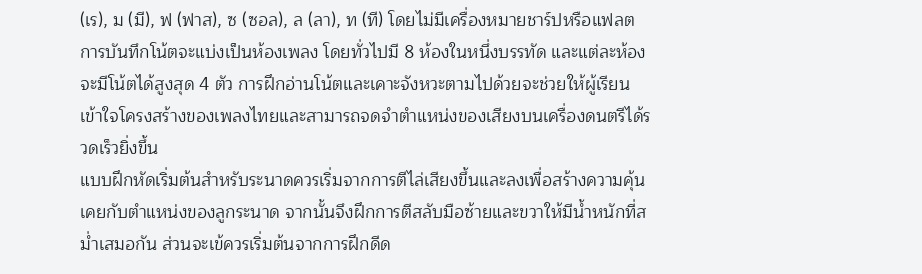(เร), ม (มี), ฟ (ฟาส), ซ (ซอล), ล (ลา), ท (ที) โดยไม่มีเครื่องหมายชาร์ปหรือแฟลต การบันทึกโน้ตจะแบ่งเป็นห้องเพลง โดยทั่วไปมี 8 ห้องในหนึ่งบรรทัด และแต่ละห้องจะมีโน้ตได้สูงสุด 4 ตัว การฝึกอ่านโน้ตและเคาะจังหวะตามไปด้วยจะช่วยให้ผู้เรียนเข้าใจโครงสร้างของเพลงไทยและสามารถจดจำตำแหน่งของเสียงบนเครื่องดนตรีได้รวดเร็วยิ่งขึ้น
แบบฝึกหัดเริ่มต้นสำหรับระนาดควรเริ่มจากการตีไล่เสียงขึ้นและลงเพื่อสร้างความคุ้นเคยกับตำแหน่งของลูกระนาด จากนั้นจึงฝึกการตีสลับมือซ้ายและขวาให้มีน้ำหนักที่สม่ำเสมอกัน ส่วนจะเข้ควรเริ่มต้นจากการฝึกดีด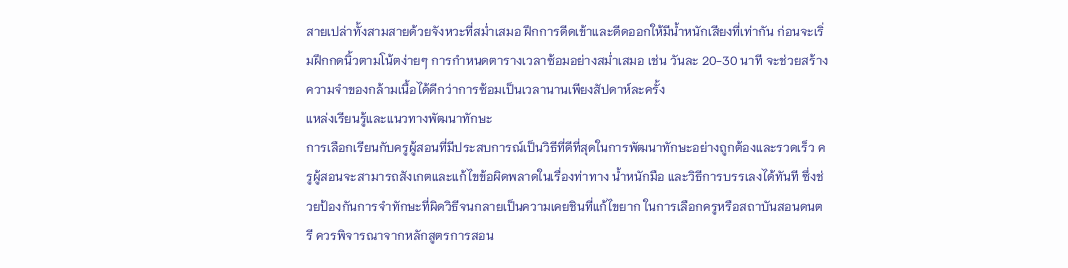สายเปล่าทั้งสามสายด้วยจังหวะที่สม่ำเสมอ ฝึกการดีดเข้าและดีดออกให้มีน้ำหนักเสียงที่เท่ากัน ก่อนจะเริ่มฝึกกดนิ้วตามโน้ตง่ายๆ การกำหนดตารางเวลาซ้อมอย่างสม่ำเสมอ เช่น วันละ 20-30 นาที จะช่วยสร้างความจำของกล้ามเนื้อได้ดีกว่าการซ้อมเป็นเวลานานเพียงสัปดาห์ละครั้ง
แหล่งเรียนรู้และแนวทางพัฒนาทักษะ
การเลือกเรียนกับครูผู้สอนที่มีประสบการณ์เป็นวิธีที่ดีที่สุดในการพัฒนาทักษะอย่างถูกต้องและรวดเร็ว ครูผู้สอนจะสามารถสังเกตและแก้ไขข้อผิดพลาดในเรื่องท่าทาง น้ำหนักมือ และวิธีการบรรเลงได้ทันที ซึ่งช่วยป้องกันการจำทักษะที่ผิดวิธีจนกลายเป็นความเคยชินที่แก้ไขยาก ในการเลือกครูหรือสถาบันสอนดนตรี ควรพิจารณาจากหลักสูตรการสอน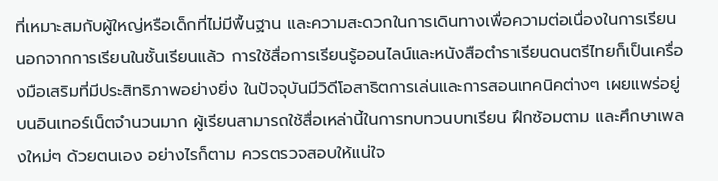ที่เหมาะสมกับผู้ใหญ่หรือเด็กที่ไม่มีพื้นฐาน และความสะดวกในการเดินทางเพื่อความต่อเนื่องในการเรียน
นอกจากการเรียนในชั้นเรียนแล้ว การใช้สื่อการเรียนรู้ออนไลน์และหนังสือตำราเรียนดนตรีไทยก็เป็นเครื่องมือเสริมที่มีประสิทธิภาพอย่างยิ่ง ในปัจจุบันมีวิดีโอสาธิตการเล่นและการสอนเทคนิคต่างๆ เผยแพร่อยู่บนอินเทอร์เน็ตจำนวนมาก ผู้เรียนสามารถใช้สื่อเหล่านี้ในการทบทวนบทเรียน ฝึกซ้อมตาม และศึกษาเพลงใหม่ๆ ด้วยตนเอง อย่างไรก็ตาม ควรตรวจสอบให้แน่ใจ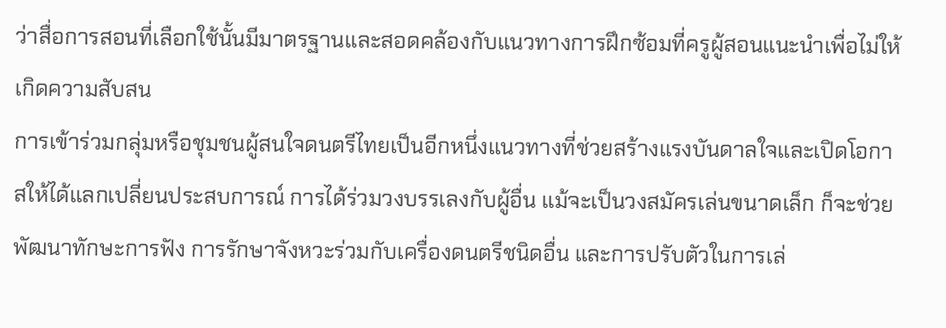ว่าสื่อการสอนที่เลือกใช้นั้นมีมาตรฐานและสอดคล้องกับแนวทางการฝึกซ้อมที่ครูผู้สอนแนะนำเพื่อไม่ให้เกิดความสับสน
การเข้าร่วมกลุ่มหรือชุมชนผู้สนใจดนตรีไทยเป็นอีกหนึ่งแนวทางที่ช่วยสร้างแรงบันดาลใจและเปิดโอกาสให้ได้แลกเปลี่ยนประสบการณ์ การได้ร่วมวงบรรเลงกับผู้อื่น แม้จะเป็นวงสมัครเล่นขนาดเล็ก ก็จะช่วยพัฒนาทักษะการฟัง การรักษาจังหวะร่วมกับเครื่องดนตรีชนิดอื่น และการปรับตัวในการเล่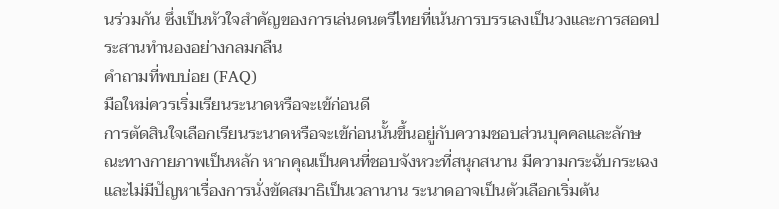นร่วมกัน ซึ่งเป็นหัวใจสำคัญของการเล่นดนตรีไทยที่เน้นการบรรเลงเป็นวงและการสอดประสานทำนองอย่างกลมกลืน
คำถามที่พบบ่อย (FAQ)
มือใหม่ควรเริ่มเรียนระนาดหรือจะเข้ก่อนดี
การตัดสินใจเลือกเรียนระนาดหรือจะเข้ก่อนนั้นขึ้นอยู่กับความชอบส่วนบุคคลและลักษณะทางกายภาพเป็นหลัก หากคุณเป็นคนที่ชอบจังหวะที่สนุกสนาน มีความกระฉับกระเฉง และไม่มีปัญหาเรื่องการนั่งขัดสมาธิเป็นเวลานาน ระนาดอาจเป็นตัวเลือกเริ่มต้น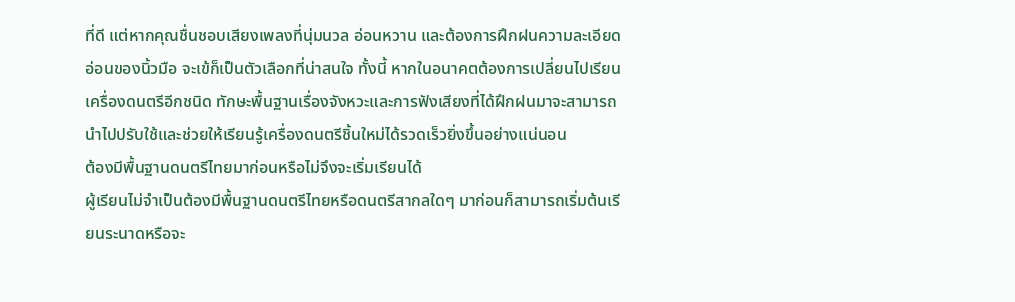ที่ดี แต่หากคุณชื่นชอบเสียงเพลงที่นุ่มนวล อ่อนหวาน และต้องการฝึกฝนความละเอียดอ่อนของนิ้วมือ จะเข้ก็เป็นตัวเลือกที่น่าสนใจ ทั้งนี้ หากในอนาคตต้องการเปลี่ยนไปเรียนเครื่องดนตรีอีกชนิด ทักษะพื้นฐานเรื่องจังหวะและการฟังเสียงที่ได้ฝึกฝนมาจะสามารถนำไปปรับใช้และช่วยให้เรียนรู้เครื่องดนตรีชิ้นใหม่ได้รวดเร็วยิ่งขึ้นอย่างแน่นอน
ต้องมีพื้นฐานดนตรีไทยมาก่อนหรือไม่จึงจะเริ่มเรียนได้
ผู้เรียนไม่จำเป็นต้องมีพื้นฐานดนตรีไทยหรือดนตรีสากลใดๆ มาก่อนก็สามารถเริ่มต้นเรียนระนาดหรือจะ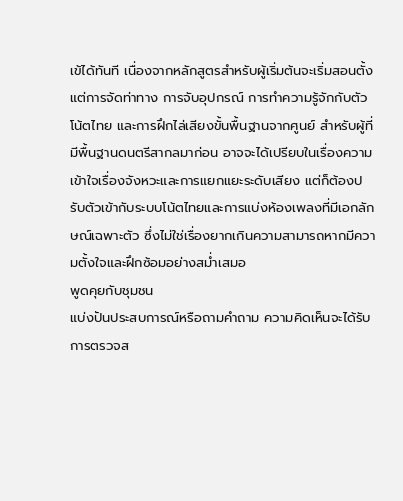เข้ได้ทันที เนื่องจากหลักสูตรสำหรับผู้เริ่มต้นจะเริ่มสอนตั้งแต่การจัดท่าทาง การจับอุปกรณ์ การทำความรู้จักกับตัวโน้ตไทย และการฝึกไล่เสียงขั้นพื้นฐานจากศูนย์ สำหรับผู้ที่มีพื้นฐานดนตรีสากลมาก่อน อาจจะได้เปรียบในเรื่องความเข้าใจเรื่องจังหวะและการแยกแยะระดับเสียง แต่ก็ต้องปรับตัวเข้ากับระบบโน้ตไทยและการแบ่งห้องเพลงที่มีเอกลักษณ์เฉพาะตัว ซึ่งไม่ใช่เรื่องยากเกินความสามารถหากมีความตั้งใจและฝึกซ้อมอย่างสม่ำเสมอ
พูดคุยกับชุมชน
แบ่งปันประสบการณ์หรือถามคำถาม ความคิดเห็นจะได้รับการตรวจส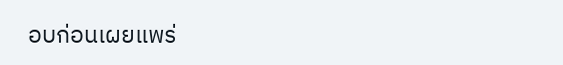อบก่อนเผยแพร่